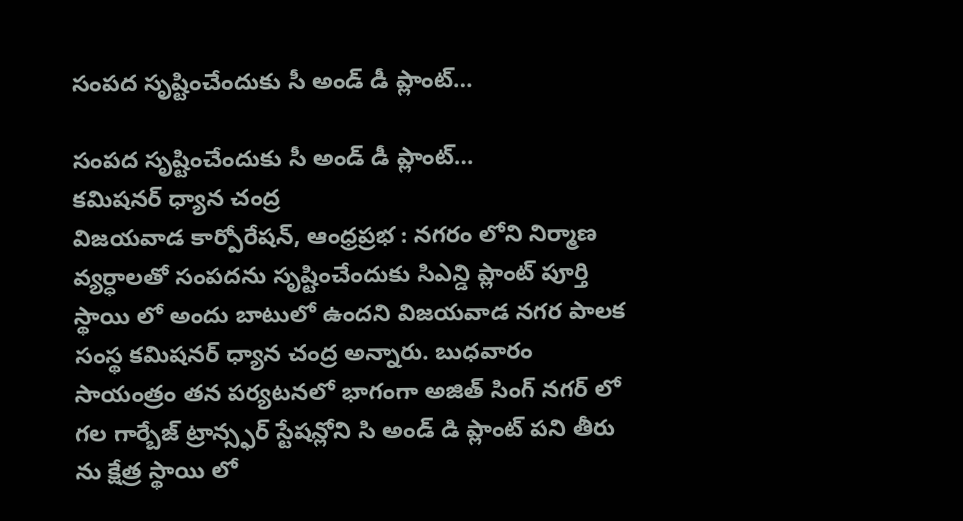సంపద సృష్టించేందుకు సీ అండ్ డీ ప్లాంట్…

సంపద సృష్టించేందుకు సీ అండ్ డీ ప్లాంట్…
కమిషనర్ ధ్యాన చంద్ర
విజయవాడ కార్పోరేషన్, ఆంధ్రప్రభ : నగరం లోని నిర్మాణ వ్యర్ధాలతో సంపదను సృష్టించేందుకు సిఎన్డి ప్లాంట్ పూర్తి స్థాయి లో అందు బాటులో ఉందని విజయవాడ నగర పాలక సంస్థ కమిషనర్ ధ్యాన చంద్ర అన్నారు. బుధవారం సాయంత్రం తన పర్యటనలో భాగంగా అజిత్ సింగ్ నగర్ లో గల గార్బేజ్ ట్రాన్స్ఫర్ స్టేషన్లోని సి అండ్ డి ప్లాంట్ పని తీరు ను క్షేత్ర స్థాయి లో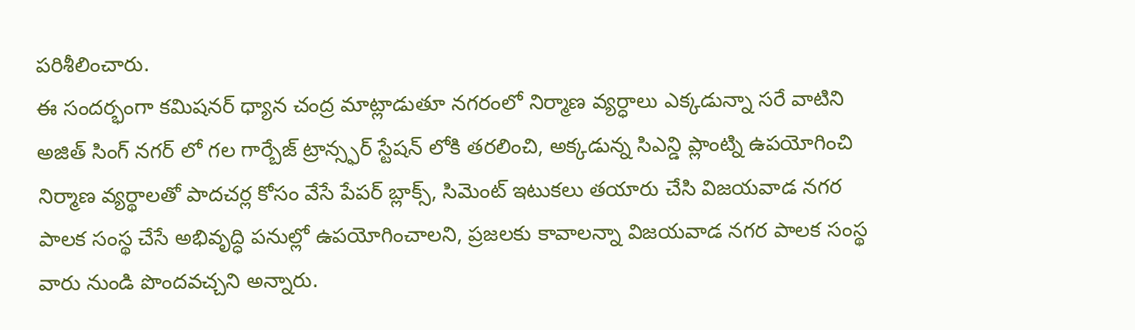పరిశీలించారు.
ఈ సందర్భంగా కమిషనర్ ధ్యాన చంద్ర మాట్లాడుతూ నగరంలో నిర్మాణ వ్యర్ధాలు ఎక్కడున్నా సరే వాటిని అజిత్ సింగ్ నగర్ లో గల గార్బేజ్ ట్రాన్స్ఫర్ స్టేషన్ లోకి తరలించి, అక్కడున్న సిఎన్డి ప్లాంట్ని ఉపయోగించి నిర్మాణ వ్యర్థాలతో పాదచర్ల కోసం వేసే పేపర్ బ్లాక్స్, సిమెంట్ ఇటుకలు తయారు చేసి విజయవాడ నగర పాలక సంస్థ చేసే అభివృద్ధి పనుల్లో ఉపయోగించాలని, ప్రజలకు కావాలన్నా విజయవాడ నగర పాలక సంస్థ వారు నుండి పొందవచ్చని అన్నారు.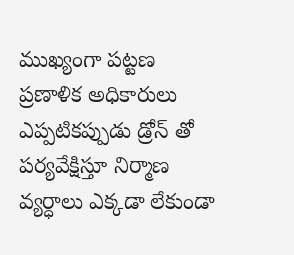ముఖ్యంగా పట్టణ ప్రణాళిక అధికారులు ఎప్పటికప్పుడు డ్రోన్ తో పర్యవేక్షిస్తూ నిర్మాణ వ్యర్ధాలు ఎక్కడా లేకుండా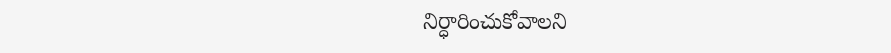నిర్ధారించుకోవాలని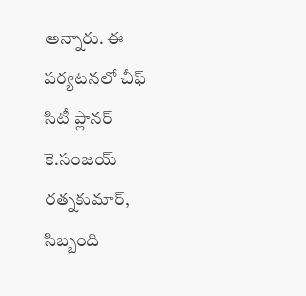అన్నారు. ఈ పర్యటనలో చీఫ్ సిటీ ప్లానర్ కె.సంజయ్ రత్నకుమార్, సిబ్బంది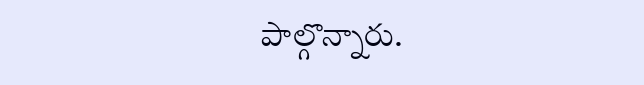పాల్గొన్నారు.